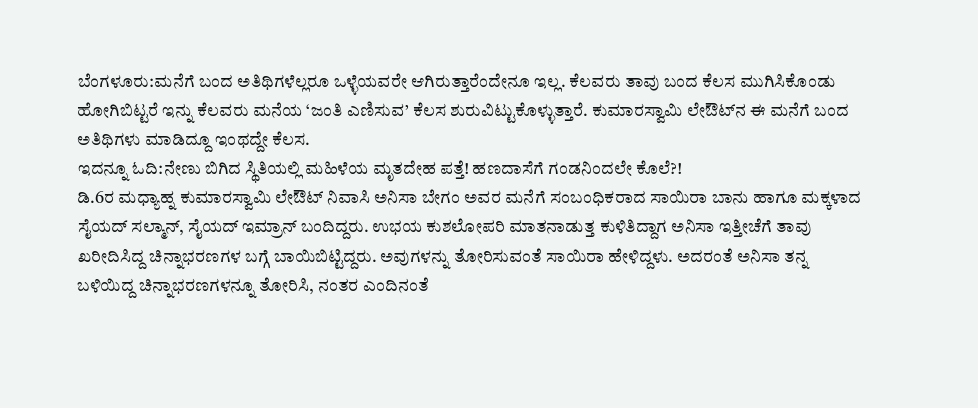ಬೆಂಗಳೂರು:ಮನೆಗೆ ಬಂದ ಅತಿಥಿಗಳೆಲ್ಲರೂ ಒಳ್ಳೆಯವರೇ ಆಗಿರುತ್ತಾರೆಂದೇನೂ ಇಲ್ಲ. ಕೆಲವರು ತಾವು ಬಂದ ಕೆಲಸ ಮುಗಿಸಿಕೊಂಡು ಹೋಗಿಬಿಟ್ಟರೆ ಇನ್ನು ಕೆಲವರು ಮನೆಯ ‘ಜಂತಿ ಎಣಿಸುವ’ ಕೆಲಸ ಶುರುವಿಟ್ಟುಕೊಳ್ಳುತ್ತಾರೆ. ಕುಮಾರಸ್ವಾಮಿ ಲೇಔಟ್‌ನ ಈ ಮನೆಗೆ ಬಂದ ಅತಿಥಿಗಳು ಮಾಡಿದ್ದೂ ಇಂಥದ್ದೇ ಕೆಲಸ.
ಇದನ್ನೂ ಓದಿ:ನೇಣು ಬಿಗಿದ ಸ್ಥಿತಿಯಲ್ಲಿ ಮಹಿಳೆಯ ಮೃತದೇಹ ಪತ್ತೆ! ಹಣದಾಸೆಗೆ ಗಂಡನಿಂದಲೇ ಕೊಲೆ?!
ಡಿ.6ರ ಮಧ್ಯಾಹ್ನ ಕುಮಾರಸ್ವಾಮಿ ಲೇಔಟ್ ನಿವಾಸಿ ಅನಿಸಾ ಬೇಗಂ ಅವರ ಮನೆಗೆ ಸಂಬಂಧಿಕರಾದ ಸಾಯಿರಾ ಬಾನು ಹಾಗೂ ಮಕ್ಕಳಾದ ಸೈಯದ್ ಸಲ್ಮಾನ್, ಸೈಯದ್ ಇಮ್ರಾನ್ ಬಂದಿದ್ದರು. ಉಭಯ ಕುಶಲೋಪರಿ ಮಾತನಾಡುತ್ತ ಕುಳಿತಿದ್ದಾಗ ಅನಿಸಾ ಇತ್ತೀಚೆಗೆ ತಾವು ಖರೀದಿಸಿದ್ದ ಚಿನ್ನಾಭರಣಗಳ ಬಗ್ಗೆ ಬಾಯಿಬಿಟ್ಟಿದ್ದರು. ಅವುಗಳನ್ನು ತೋರಿಸುವಂತೆ ಸಾಯಿರಾ ಹೇಳಿದ್ದಳು. ಅದರಂತೆ ಅನಿಸಾ ತನ್ನ ಬಳಿಯಿದ್ದ ಚಿನ್ನಾಭರಣಗಳನ್ನೂ ತೋರಿಸಿ, ನಂತರ ಎಂದಿನಂತೆ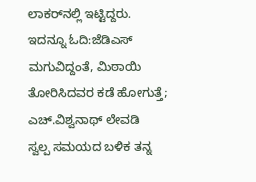ಲಾಕರ್‌ನಲ್ಲಿ ಇಟ್ಟಿದ್ದರು.
ಇದನ್ನೂ ಓದಿ:ಜೆಡಿಎಸ್ ಮಗುವಿದ್ದಂತೆ, ಮಿಠಾಯಿ ತೋರಿಸಿದವರ ಕಡೆ ಹೋಗುತ್ತೆ; ಎಚ್.ವಿಶ್ವನಾಥ್ ಲೇವಡಿ
ಸ್ವಲ್ಪ ಸಮಯದ ಬಳಿಕ ತನ್ನ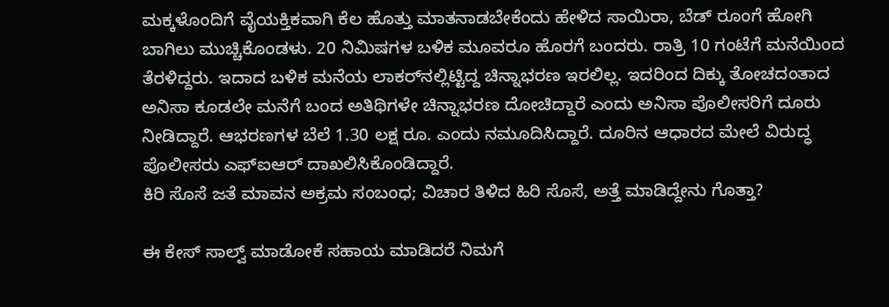ಮಕ್ಕಳೊಂದಿಗೆ ವೈಯಕ್ತಿಕವಾಗಿ ಕೆಲ ಹೊತ್ತು ಮಾತನಾಡಬೇಕೆಂದು ಹೇಳಿದ ಸಾಯಿರಾ, ಬೆಡ್ ರೂಂಗೆ ಹೋಗಿ ಬಾಗಿಲು ಮುಚ್ಚಿಕೊಂಡಳು. 20 ನಿಮಿಷಗಳ ಬಳಿಕ ಮೂವರೂ ಹೊರಗೆ ಬಂದರು. ರಾತ್ರಿ 10 ಗಂಟೆಗೆ ಮನೆಯಿಂದ ತೆರಳಿದ್ದರು. ಇದಾದ ಬಳಿಕ ಮನೆಯ ಲಾಕರ್‌ನಲ್ಲಿಟ್ಟಿದ್ದ ಚಿನ್ನಾಭರಣ ಇರಲಿಲ್ಲ. ಇದರಿಂದ ದಿಕ್ಕು ತೋಚದಂತಾದ ಅನಿಸಾ ಕೂಡಲೇ ಮನೆಗೆ ಬಂದ ಅತಿಥಿಗಳೇ ಚಿನ್ನಾಭರಣ ದೋಚಿದ್ದಾರೆ ಎಂದು ಅನಿಸಾ ಪೊಲೀಸರಿಗೆ ದೂರು ನೀಡಿದ್ದಾರೆ. ಆಭರಣಗಳ ಬೆಲೆ 1.30 ಲಕ್ಷ ರೂ. ಎಂದು ನಮೂದಿಸಿದ್ದಾರೆ. ದೂರಿನ ಆಧಾರದ ಮೇಲೆ ವಿರುದ್ಧ ಪೊಲೀಸರು ಎಫ್ಐಆರ್ ದಾಖಲಿಸಿಕೊಂಡಿದ್ದಾರೆ.
ಕಿರಿ ಸೊಸೆ ಜತೆ ಮಾವನ ಅಕ್ರಮ ಸಂಬಂಧ; ವಿಚಾರ ತಿಳಿದ ಹಿರಿ ಸೊಸೆ, ಅತ್ತೆ ಮಾಡಿದ್ದೇನು ಗೊತ್ತಾ?

ಈ ಕೇಸ್ ಸಾಲ್ವ್ ಮಾಡೋಕೆ ಸಹಾಯ ಮಾಡಿದರೆ ನಿಮಗೆ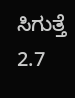ಸಿಗುತ್ತೆ 2.7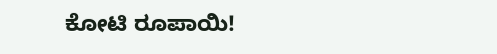ಕೋಟಿ ರೂಪಾಯಿ!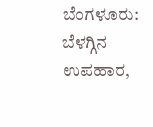ಬೆಂಗಳೂರು: ಬೆಳಗ್ಗಿನ ಉಪಹಾರ,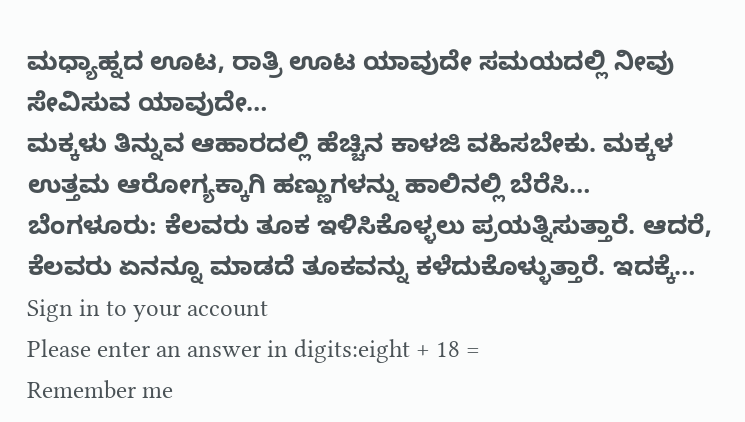ಮಧ್ಯಾಹ್ನದ ಊಟ, ರಾತ್ರಿ ಊಟ ಯಾವುದೇ ಸಮಯದಲ್ಲಿ ನೀವು ಸೇವಿಸುವ ಯಾವುದೇ…
ಮಕ್ಕಳು ತಿನ್ನುವ ಆಹಾರದಲ್ಲಿ ಹೆಚ್ಚಿನ ಕಾಳಜಿ ವಹಿಸಬೇಕು. ಮಕ್ಕಳ ಉತ್ತಮ ಆರೋಗ್ಯಕ್ಕಾಗಿ ಹಣ್ಣುಗಳನ್ನು ಹಾಲಿನಲ್ಲಿ ಬೆರೆಸಿ…
ಬೆಂಗಳೂರು: ಕೆಲವರು ತೂಕ ಇಳಿಸಿಕೊಳ್ಳಲು ಪ್ರಯತ್ನಿಸುತ್ತಾರೆ. ಆದರೆ, ಕೆಲವರು ಏನನ್ನೂ ಮಾಡದೆ ತೂಕವನ್ನು ಕಳೆದುಕೊಳ್ಳುತ್ತಾರೆ. ಇದಕ್ಕೆ…
Sign in to your account
Please enter an answer in digits:eight + 18 =
Remember me